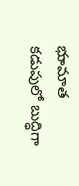భుామాత కడుపులో బుద్ధిగా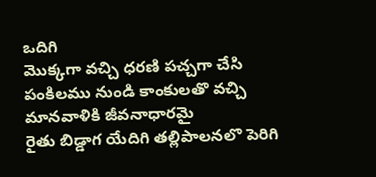ఒదిగి
మెుక్కగా వచ్చి ధరణి పచ్చగా చేసి
పంకిలము నుండి కాంకులతొ వచ్చి
మానవాళికి జీవనాధారమై
రైతు బిడ్డాగ యేదిగి తల్లిపాలనలొ పెరిగి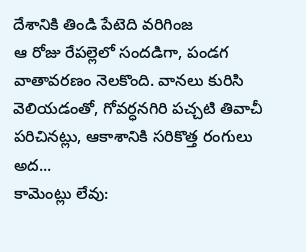దేశానికి తిండి పేటెది వరిగింజ
ఆ రోజు రేపల్లెలో సందడిగా, పండగ వాతావరణం నెలకొంది. వానలు కురిసి వెలియడంతో, గోవర్ధనగిరి పచ్చటి తివాచీ పరిచినట్లు, ఆకాశానికి సరికొత్త రంగులు అద...
కామెంట్లు లేవు: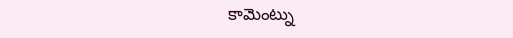కామెంట్ను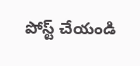పోస్ట్ చేయండి